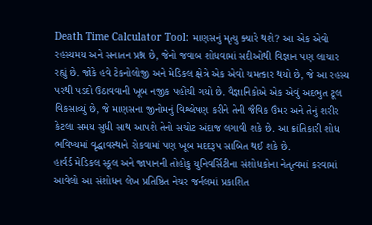Death Time Calculator Tool: માણસનું મૃત્યુ ક્યારે થશે? આ એક એવો રહસ્યમય અને સનાતન પ્રશ્ન છે, જેનો જવાબ શોધવામાં સદીઓથી વિજ્ઞાન પણ લાચાર રહ્યું છે. જોકે હવે ટેકનોલોજી અને મેડિકલ ક્ષેત્રે એક એવો ચમત્કાર થયો છે, જે આ રહસ્ય પરથી પડદો ઉઠાવવાની ખૂબ નજીક પહોંચી ગયો છે. વૈજ્ઞાનિકોએ એક એવું અદભુત ટૂલ વિકસાવ્યું છે, જે માણસના જીનોમનું વિશ્લેષણ કરીને તેની જૈવિક ઉંમર અને તેનું શરીર કેટલા સમય સુધી સાથ આપશે તેનો સચોટ અંદાજ લગાવી શકે છે. આ ક્રાંતિકારી શોધ ભવિષ્યમાં વૃદ્ધાવસ્થાને રોકવામાં પણ ખૂબ મદદરૂપ સાબિત થઈ શકે છે.
હાર્વર્ડ મેડિકલ સ્કૂલ અને જાપાનની તોહોકુ યુનિવર્સિટીના સંશોધકોના નેતૃત્વમાં કરવામાં આવેલો આ સંશોધન લેખ પ્રતિષ્ઠિત નેચર જર્નલમાં પ્રકાશિત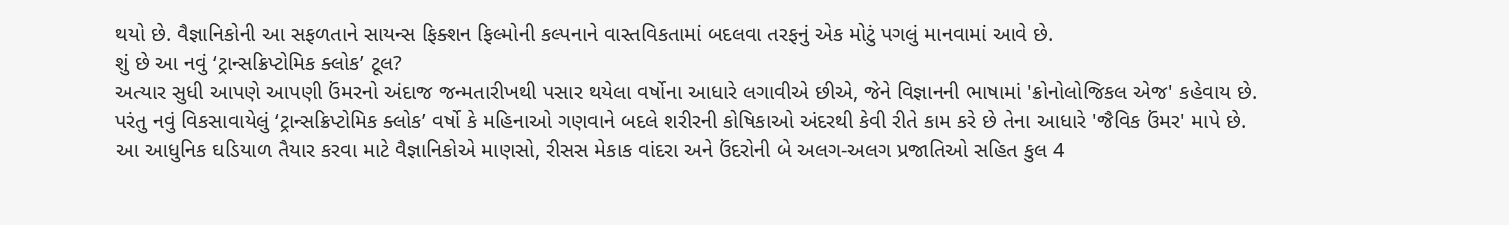થયો છે. વૈજ્ઞાનિકોની આ સફળતાને સાયન્સ ફિક્શન ફિલ્મોની કલ્પનાને વાસ્તવિકતામાં બદલવા તરફનું એક મોટું પગલું માનવામાં આવે છે.
શું છે આ નવું ‘ટ્રાન્સક્રિપ્ટોમિક ક્લોક’ ટૂલ?
અત્યાર સુધી આપણે આપણી ઉંમરનો અંદાજ જન્મતારીખથી પસાર થયેલા વર્ષોના આધારે લગાવીએ છીએ, જેને વિજ્ઞાનની ભાષામાં 'ક્રોનોલોજિકલ એજ' કહેવાય છે. પરંતુ નવું વિકસાવાયેલું ‘ટ્રાન્સક્રિપ્ટોમિક ક્લોક’ વર્ષો કે મહિનાઓ ગણવાને બદલે શરીરની કોષિકાઓ અંદરથી કેવી રીતે કામ કરે છે તેના આધારે 'જૈવિક ઉંમર' માપે છે.
આ આધુનિક ઘડિયાળ તૈયાર કરવા માટે વૈજ્ઞાનિકોએ માણસો, રીસસ મેકાક વાંદરા અને ઉંદરોની બે અલગ-અલગ પ્રજાતિઓ સહિત કુલ 4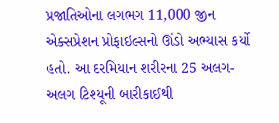પ્રજાતિઓના લગભગ 11,000 જીન એક્સપ્રેશન પ્રોફાઇલ્સનો ઊંડો અભ્યાસ કર્યો હતો. આ દરમિયાન શરીરના 25 અલગ-અલગ ટિશ્યૂની બારીકાઈથી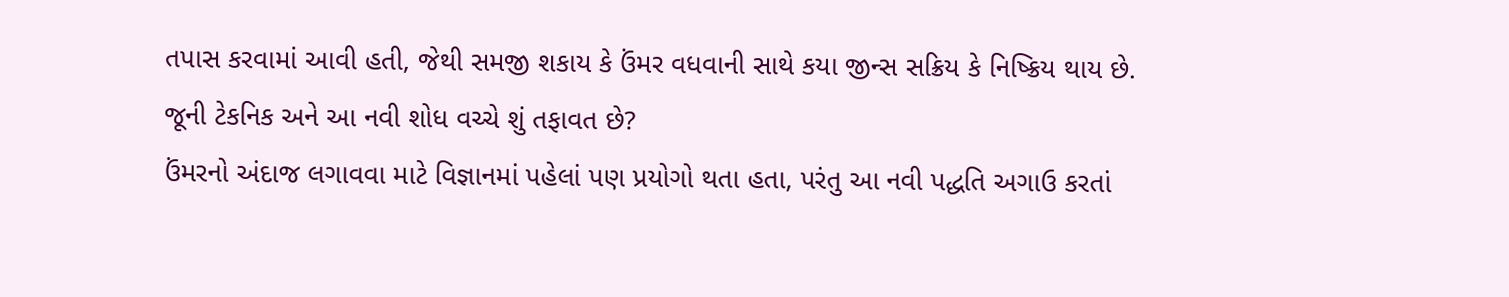તપાસ કરવામાં આવી હતી, જેથી સમજી શકાય કે ઉંમર વધવાની સાથે કયા જીન્સ સક્રિય કે નિષ્ક્રિય થાય છે.
જૂની ટેકનિક અને આ નવી શોધ વચ્ચે શું તફાવત છે?
ઉંમરનો અંદાજ લગાવવા માટે વિજ્ઞાનમાં પહેલાં પણ પ્રયોગો થતા હતા, પરંતુ આ નવી પદ્ધતિ અગાઉ કરતાં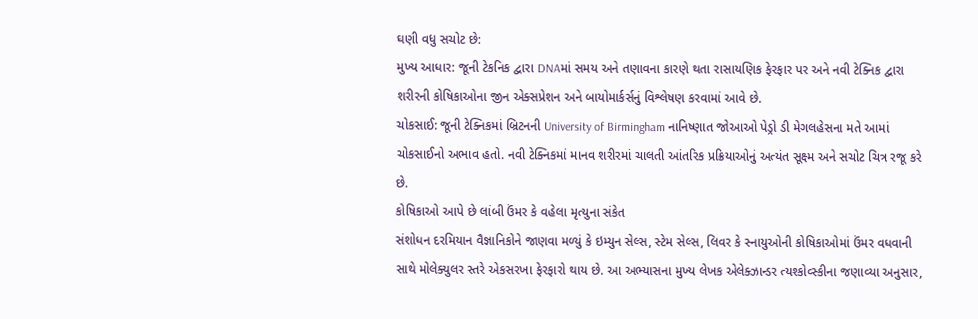ઘણી વધુ સચોટ છે:
મુખ્ય આધાર: જૂની ટેકનિક દ્વારા DNAમાં સમય અને તણાવના કારણે થતા રાસાયણિક ફેરફાર પર અને નવી ટેક્નિક દ્વારા શરીરની કોષિકાઓના જીન એક્સપ્રેશન અને બાયોમાર્કર્સનું વિશ્લેષણ કરવામાં આવે છે.
ચોકસાઈ: જૂની ટેક્નિકમાં બ્રિટનની University of Birmingham નાનિષ્ણાત જોઆઓ પેડ્રો ડી મેગલહેસના મતે આમાં ચોકસાઈનો અભાવ હતો. નવી ટેક્નિકમાં માનવ શરીરમાં ચાલતી આંતરિક પ્રક્રિયાઓનું અત્યંત સૂક્ષ્મ અને સચોટ ચિત્ર રજૂ કરે છે.
કોષિકાઓ આપે છે લાંબી ઉંમર કે વહેલા મૃત્યુના સંકેત
સંશોધન દરમિયાન વૈજ્ઞાનિકોને જાણવા મળ્યું કે ઇમ્યુન સેલ્સ, સ્ટેમ સેલ્સ, લિવર કે સ્નાયુઓની કોષિકાઓમાં ઉંમર વધવાની સાથે મોલેક્યુલર સ્તરે એકસરખા ફેરફારો થાય છે. આ અભ્યાસના મુખ્ય લેખક એલેક્ઝાન્ડર ત્યશ્કોવ્સ્કીના જણાવ્યા અનુસાર,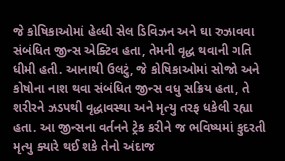જે કોષિકાઓમાં હેલ્ધી સેલ ડિવિઝન અને ઘા રુઝાવવા સંબંધિત જીન્સ એક્ટિવ હતા, તેમની વૃદ્ધ થવાની ગતિ ધીમી હતી. આનાથી ઉલટું, જે કોષિકાઓમાં સોજો અને કોષોના નાશ થવા સંબંધિત જીન્સ વધુ સક્રિય હતા, તે શરીરને ઝડપથી વૃદ્ધાવસ્થા અને મૃત્યુ તરફ ધકેલી રહ્યા હતા. આ જીન્સના વર્તનને ટ્રેક કરીને જ ભવિષ્યમાં કુદરતી મૃત્યુ ક્યારે થઈ શકે તેનો અંદાજ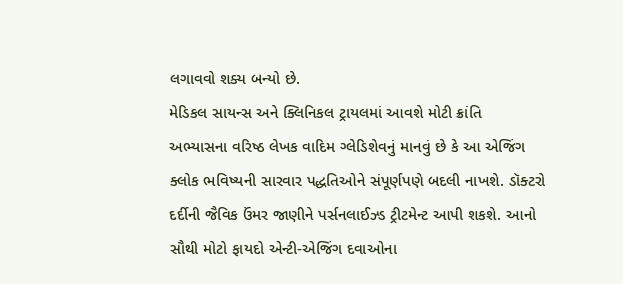લગાવવો શક્ય બન્યો છે.
મેડિકલ સાયન્સ અને ક્લિનિકલ ટ્રાયલમાં આવશે મોટી ક્રાંતિ
અભ્યાસના વરિષ્ઠ લેખક વાદિમ ગ્લેડિશેવનું માનવું છે કે આ એજિંગ ક્લોક ભવિષ્યની સારવાર પદ્ધતિઓને સંપૂર્ણપણે બદલી નાખશે. ડૉક્ટરો દર્દીની જૈવિક ઉંમર જાણીને પર્સનલાઈઝ્ડ ટ્રીટમેન્ટ આપી શકશે. આનો સૌથી મોટો ફાયદો એન્ટી-એજિંગ દવાઓના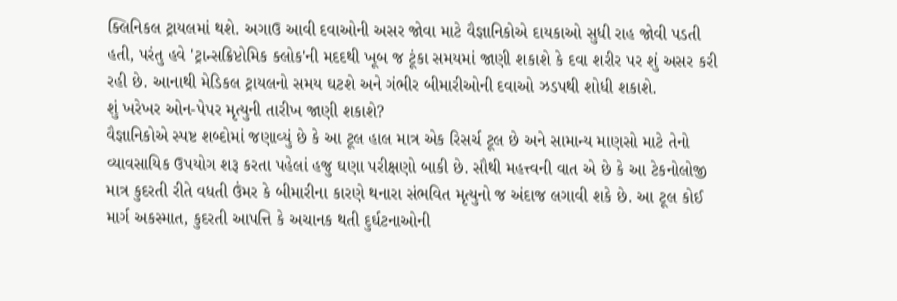ક્લિનિકલ ટ્રાયલમાં થશે. અગાઉ આવી દવાઓની અસર જોવા માટે વૈજ્ઞાનિકોએ દાયકાઓ સુધી રાહ જોવી પડતી હતી, પરંતુ હવે 'ટ્રાન્સક્રિપ્ટોમિક ક્લોક'ની મદદથી ખૂબ જ ટૂંકા સમયમાં જાણી શકાશે કે દવા શરીર પર શું અસર કરી રહી છે. આનાથી મેડિકલ ટ્રાયલનો સમય ઘટશે અને ગંભીર બીમારીઓની દવાઓ ઝડપથી શોધી શકાશે.
શું ખરેખર ઓન-પેપર મૃત્યુની તારીખ જાણી શકાશે?
વૈજ્ઞાનિકોએ સ્પષ્ટ શબ્દોમાં જણાવ્યું છે કે આ ટૂલ હાલ માત્ર એક રિસર્ચ ટૂલ છે અને સામાન્ય માણસો માટે તેનો વ્યાવસાયિક ઉપયોગ શરૂ કરતા પહેલાં હજુ ઘણા પરીક્ષણો બાકી છે. સૌથી મહત્ત્વની વાત એ છે કે આ ટેકનોલોજી માત્ર કુદરતી રીતે વધતી ઉંમર કે બીમારીના કારણે થનારા સંભવિત મૃત્યુનો જ અંદાજ લગાવી શકે છે. આ ટૂલ કોઈ માર્ગ અકસ્માત, કુદરતી આપત્તિ કે અચાનક થતી દુર્ઘટનાઓની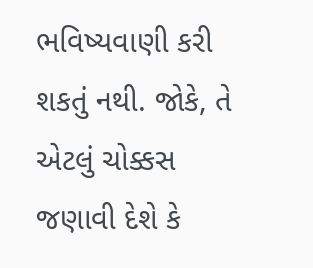ભવિષ્યવાણી કરી શકતું નથી. જોકે, તે એટલું ચોક્કસ જણાવી દેશે કે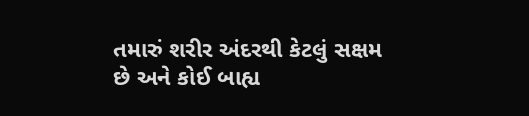તમારું શરીર અંદરથી કેટલું સક્ષમ છે અને કોઈ બાહ્ય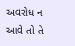અવરોધ ન આવે તો તે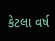કેટલા વર્ષ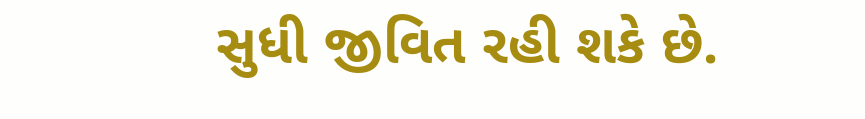સુધી જીવિત રહી શકે છે.